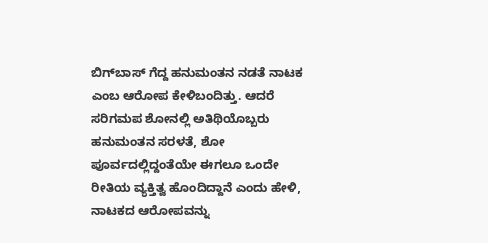ಬಿಗ್‌ಬಾಸ್‌ ಗೆದ್ದ ಹನುಮಂತನ ನಡತೆ ನಾಟಕ ಎಂಬ ಆರೋಪ ಕೇಳಿಬಂದಿತ್ತು. ಆದರೆ ಸರಿಗಮಪ ಶೋನಲ್ಲಿ ಅತಿಥಿಯೊಬ್ಬರು ಹನುಮಂತನ ಸರಳತೆ, ಶೋ ಪೂರ್ವದಲ್ಲಿದ್ದಂತೆಯೇ ಈಗಲೂ ಒಂದೇ ರೀತಿಯ ವ್ಯಕ್ತಿತ್ವ ಹೊಂದಿದ್ದಾನೆ ಎಂದು ಹೇಳಿ, ನಾಟಕದ ಆರೋಪವನ್ನು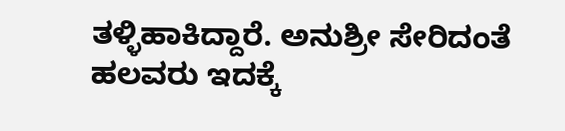ತಳ್ಳಿಹಾಕಿದ್ದಾರೆ. ಅನುಶ್ರೀ ಸೇರಿದಂತೆ ಹಲವರು ಇದಕ್ಕೆ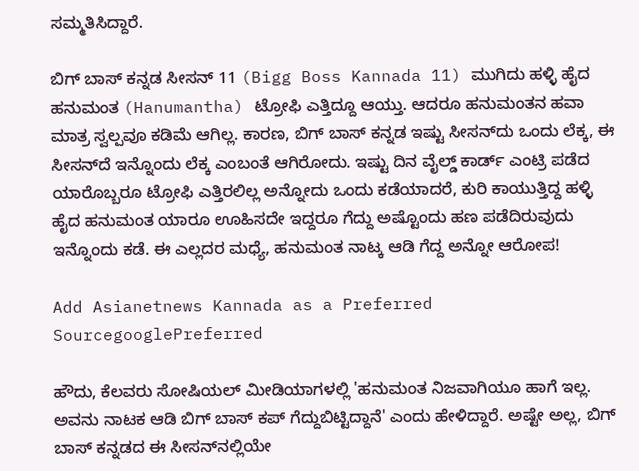ಸಮ್ಮತಿಸಿದ್ದಾರೆ.

ಬಿಗ್ ಬಾಸ್ ಕನ್ನಡ ಸೀಸನ್ 11 (Bigg Boss Kannada 11) ಮುಗಿದು ಹಳ್ಳಿ ಹೈದ ಹನುಮಂತ (Hanumantha) ಟ್ರೋಫಿ ಎತ್ತಿದ್ದೂ ಆಯ್ತು. ಆದರೂ ಹನುಮಂತನ ಹವಾ ಮಾತ್ರ ಸ್ವಲ್ಪವೂ ಕಡಿಮೆ ಆಗಿಲ್ಲ. ಕಾರಣ, ಬಿಗ್‌ ಬಾಸ್‌ ಕನ್ನಡ ಇಷ್ಟು ಸೀಸನ್‌ದು ಒಂದು ಲೆಕ್ಕ, ಈ ಸೀಸನ್‌ದೆ ಇನ್ನೊಂದು ಲೆಕ್ಕ ಎಂಬಂತೆ ಆಗಿರೋದು. ಇಷ್ಟು ದಿನ ವೈಲ್ಡ್‌ ಕಾರ್ಡ್ ಎಂಟ್ರಿ ಪಡೆದ ಯಾರೊಬ್ಬರೂ ಟ್ರೋಫಿ ಎತ್ತಿರಲಿಲ್ಲ ಅನ್ನೋದು ಒಂದು ಕಡೆಯಾದರೆ, ಕುರಿ ಕಾಯುತ್ತಿದ್ದ ಹಳ್ಳಿ ಹೈದ ಹನುಮಂತ ಯಾರೂ ಊಹಿಸದೇ ಇದ್ದರೂ ಗೆದ್ದು ಅಷ್ಟೊಂದು ಹಣ ಪಡೆದಿರುವುದು ಇನ್ನೊಂದು ಕಡೆ. ಈ ಎಲ್ಲದರ ಮಧ್ಯೆ, ಹನುಮಂತ ನಾಟ್ಕ ಆಡಿ ಗೆದ್ದ ಅನ್ನೋ ಆರೋಪ!

Add Asianetnews Kannada as a Preferred SourcegooglePreferred

ಹೌದು, ಕೆಲವರು ಸೋಷಿಯಲ್ ಮೀಡಿಯಾಗಳಲ್ಲಿ 'ಹನುಮಂತ ನಿಜವಾಗಿಯೂ ಹಾಗೆ ಇಲ್ಲ. ಅವನು ನಾಟಕ ಆಡಿ ಬಿಗ್ ಬಾಸ್ ಕಪ್ ಗೆದ್ದುಬಿಟ್ಟಿದ್ದಾನೆ' ಎಂದು ಹೇಳಿದ್ದಾರೆ. ಅಷ್ಟೇ ಅಲ್ಲ, ಬಿಗ್ ಬಾಸ್ ಕನ್ನಡದ ಈ ಸೀಸನ್‌ನಲ್ಲಿಯೇ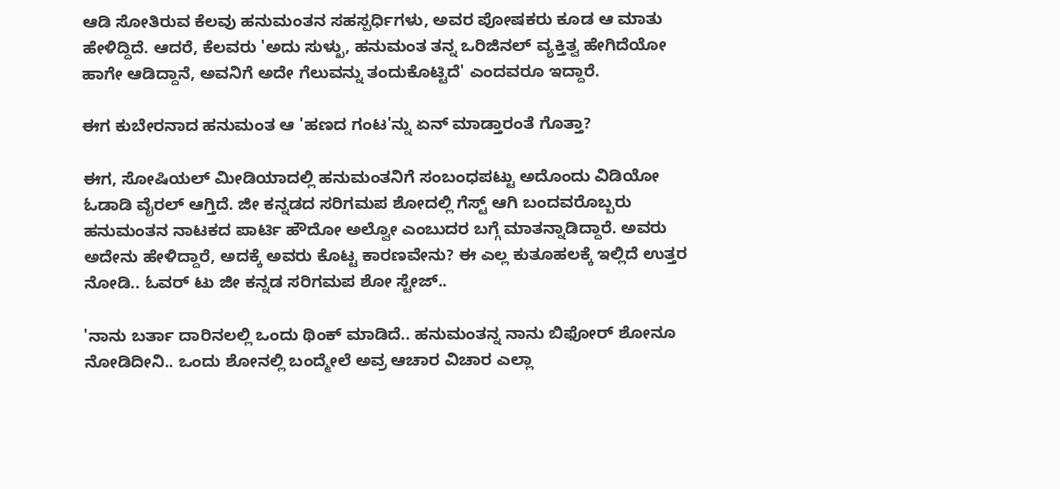ಆಡಿ ಸೋತಿರುವ ಕೆಲವು ಹನುಮಂತನ ಸಹಸ್ಪರ್ಧಿಗಳು, ಅವರ ಪೋಷಕರು ಕೂಡ ಆ ಮಾತು ಹೇಳಿದ್ದಿದೆ. ಆದರೆ, ಕೆಲವರು 'ಅದು ಸುಳ್ಖು, ಹನುಮಂತ ತನ್ನ ಒರಿಜಿನಲ್ ವ್ಯಕ್ತಿತ್ವ ಹೇಗಿದೆಯೋ ಹಾಗೇ ಆಡಿದ್ದಾನೆ, ಅವನಿಗೆ ಅದೇ ಗೆಲುವನ್ನು ತಂದುಕೊಟ್ಟಿದೆ' ಎಂದವರೂ ಇದ್ದಾರೆ.

ಈಗ ಕುಬೇರನಾದ ಹನುಮಂತ ಆ 'ಹಣದ ಗಂಟ'ನ್ನು ಏನ್ ಮಾಡ್ತಾರಂತೆ ಗೊತ್ತಾ?

ಈಗ, ಸೋಷಿಯಲ್ ಮೀಡಿಯಾದಲ್ಲಿ ಹನುಮಂತನಿಗೆ ಸಂಬಂಧಪಟ್ಟು ಅದೊಂದು ವಿಡಿಯೋ ಓಡಾಡಿ ವೈರಲ್ ಆಗ್ತಿದೆ. ಜೀ ಕನ್ನಡದ ಸರಿಗಮಪ ಶೋದಲ್ಲಿ ಗೆಸ್ಟ್‌ ಆಗಿ ಬಂದವರೊಬ್ಬರು ಹನುಮಂತನ ನಾಟಕದ ಪಾರ್ಟಿ ಹೌದೋ ಅಲ್ವೋ ಎಂಬುದರ ಬಗ್ಗೆ ಮಾತನ್ನಾಡಿದ್ದಾರೆ. ಅವರು ಅದೇನು ಹೇಳಿದ್ದಾರೆ, ಅದಕ್ಕೆ ಅವರು ಕೊಟ್ಟ ಕಾರಣವೇನು? ಈ ಎಲ್ಲ ಕುತೂಹಲಕ್ಕೆ ಇಲ್ಲಿದೆ ಉತ್ತರ ನೋಡಿ.. ಓವರ್ ಟು ಜೀ ಕನ್ನಡ ಸರಿಗಮಪ ಶೋ ಸ್ಟೇಜ್..

'ನಾನು ಬರ್ತಾ ದಾರಿನಲಲ್ಲಿ ಒಂದು ಥಿಂಕ್ ಮಾಡಿದೆ.. ಹನುಮಂತನ್ನ ನಾನು ಬಿಫೋರ್ ಶೋನೂ ನೋಡಿದೀನಿ.. ಒಂದು ಶೋನಲ್ಲಿ ಬಂದ್ಮೇಲೆ ಅವ್ರ ಆಚಾರ ವಿಚಾರ ಎಲ್ಲಾ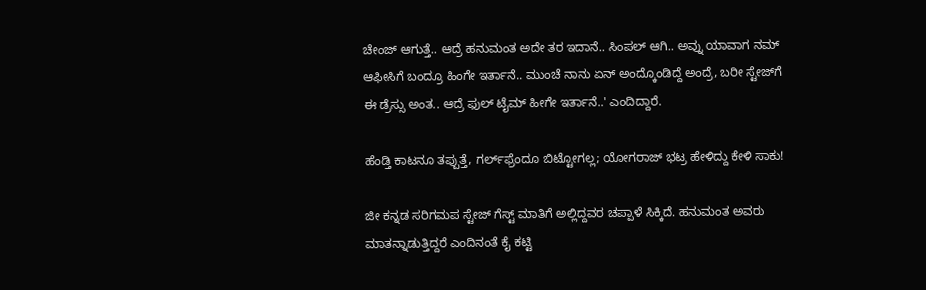ಚೇಂಜ್ ಆಗುತ್ತೆ.. ಆದ್ರೆ ಹನುಮಂತ ಅದೇ ತರ ಇದಾನೆ.. ಸಿಂಪಲ್ ಆಗಿ.. ಅವ್ನು ಯಾವಾಗ ನಮ್ ಆಫೀಸಿಗೆ ಬಂದ್ರೂ ಹಿಂಗೇ ಇರ್ತಾನೆ.. ಮುಂಚೆ ನಾನು ಏನ್ ಅಂದ್ಕೊಂಡಿದ್ದೆ ಅಂದ್ರೆ, ಬರೀ ಸ್ಟೇಜ್‌ಗೆ ಈ ಡ್ರೆಸ್ಸು ಅಂತ.. ಆದ್ರೆ ಫುಲ್ ಟೈಮ್‌ ಹೀಗೇ ಇರ್ತಾನೆ..' ಎಂದಿದ್ದಾರೆ.

ಹೆಂಡ್ತಿ ಕಾಟನೂ ತಪ್ಪುತ್ತೆ, ಗರ್ಲ್‌ಫ್ರೆಂದೂ ಬಿಟ್ಟೋಗಲ್ಲ; ಯೋಗರಾಜ್‌ ಭಟ್ರ ಹೇಳಿದ್ದು ಕೇಳಿ ಸಾಕು!

ಜೀ ಕನ್ನಡ ಸರಿಗಮಪ ಸ್ಟೇಜ್‌ ಗೆಸ್ಟ್ ಮಾತಿಗೆ ಅಲ್ಲಿದ್ದವರ ಚಪ್ಪಾಳೆ ಸಿಕ್ಕಿದೆ. ಹನುಮಂತ ಅವರು ಮಾತನ್ನಾಡುತ್ತಿದ್ದರೆ ಎಂದಿನಂತೆ ಕೈ ಕಟ್ಟಿ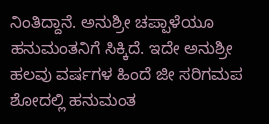ನಿಂತಿದ್ದಾನೆ. ಅನುಶ್ರೀ ಚಪ್ಪಾಳೆಯೂ ಹನುಮಂತನಿಗೆ ಸಿಕ್ಕಿದೆ. ಇದೇ ಅನುಶ್ರೀ ಹಲವು ವರ್ಷಗಳ ಹಿಂದೆ ಜೀ ಸರಿಗಮಪ ಶೋದಲ್ಲಿ ಹನುಮಂತ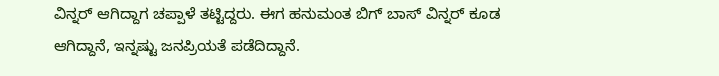ವಿನ್ನರ್ ಆಗಿದ್ದಾಗ ಚಪ್ಪಾಳೆ ತಟ್ಟಿದ್ದರು. ಈಗ ಹನುಮಂತ ಬಿಗ್ ಬಾಸ್ ವಿನ್ನರ್ ಕೂಡ ಆಗಿದ್ದಾನೆ, ಇನ್ನಷ್ಟು ಜನಪ್ರಿಯತೆ ಪಡೆದಿದ್ದಾನೆ.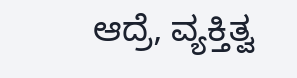ಆದ್ರೆ, ವ್ಯಕ್ತಿತ್ವ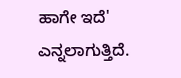ಹಾಗೇ ಇದೆ' ಎನ್ನಲಾಗುತ್ತಿದೆ.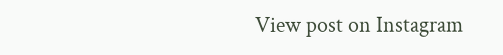View post on Instagram